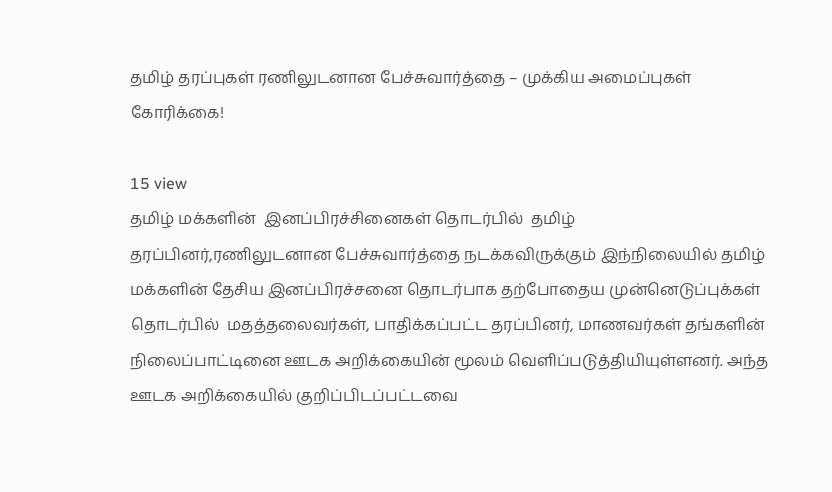தமிழ் தரப்புகள் ரணிலுடனான பேச்சுவார்த்தை – முக்கிய அமைப்புகள் கோரிக்கை!

15 view
தமிழ் மக்களின்  இனப்பிரச்சினைகள் தொடர்பில்  தமிழ் தரப்பினர்,ரணிலுடனான பேச்சுவார்த்தை நடக்கவிருக்கும் இந்நிலையில் தமிழ் மக்களின் தேசிய இனப்பிரச்சனை தொடர்பாக தற்போதைய முன்னெடுப்புக்கள் தொடர்பில்  மதத்தலைவர்கள், பாதிக்கப்பட்ட தரப்பினர், மாணவர்கள் தங்களின்  நிலைப்பாட்டினை ஊடக அறிக்கையின் மூலம் வெளிப்படுத்தியியுள்ளனர். அந்த ஊடக அறிக்கையில் குறிப்பிடப்பட்டவை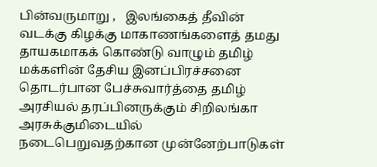பின்வருமாறு ,   இலங்கைத் தீவின் வடக்கு கிழக்கு மாகாணங்களைத் தமது தாயகமாகக் கொண்டு வாழும் தமிழ் மக்களின் தேசிய இனப்பிரச்சனை தொடர்பான பேச்சுவார்த்தை தமிழ் அரசியல் தரப்பினருக்கும் சிறிலங்கா அரசுக்குமிடையில் நடைபெறுவதற்கான முன்னேற்பாடுகள்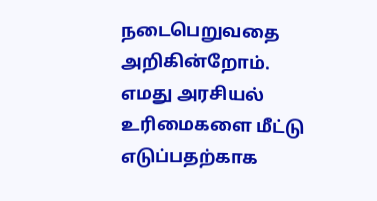நடைபெறுவதை அறிகின்றோம். எமது அரசியல் உரிமைகளை மீட்டு எடுப்பதற்காக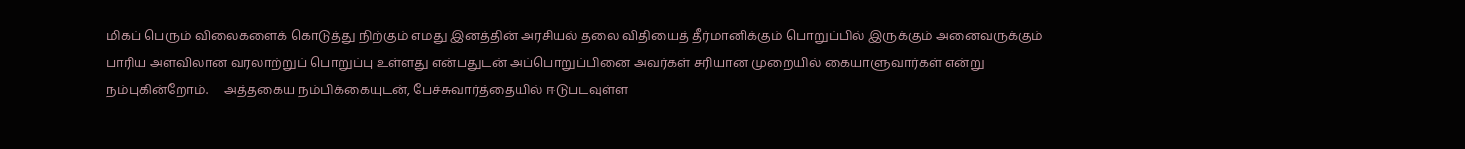மிகப் பெரும் விலைகளைக் கொடுத்து நிற்கும் எமது இனத்தின் அரசியல் தலை விதியைத் தீர்மானிக்கும் பொறுப்பில் இருக்கும் அனைவருக்கும் பாரிய அளவிலான வரலாற்றுப் பொறுப்பு உள்ளது என்பதுடன் அப்பொறுப்பினை அவர்கள் சரியான முறையில் கையாளுவார்கள் என்று நம்புகின்றோம்.     அத்தகைய நம்பிக்கையுடன், பேச்சுவார்த்தையில் ஈடுபடவுள்ள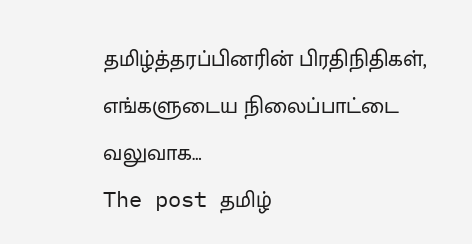தமிழ்த்தரப்பினரின் பிரதிநிதிகள், எங்களுடைய நிலைப்பாட்டை வலுவாக…
The post தமிழ்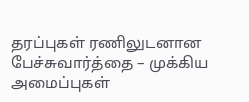தரப்புகள் ரணிலுடனான பேச்சுவார்த்தை – முக்கிய அமைப்புகள்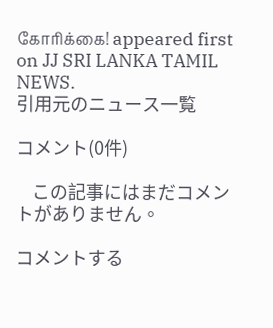கோரிக்கை! appeared first on JJ SRI LANKA TAMIL NEWS.
引用元のニュース一覧

コメント(0件)

    この記事にはまだコメントがありません。

コメントする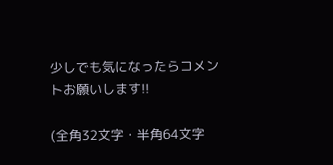少しでも気になったらコメントお願いします!!

(全角32文字・半角64文字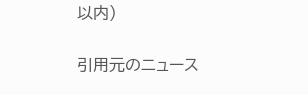以内)

引用元のニュース